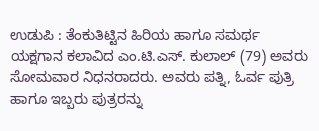ಉಡುಪಿ : ತೆಂಕುತಿಟ್ಟಿನ ಹಿರಿಯ ಹಾಗೂ ಸಮರ್ಥ ಯಕ್ಷಗಾನ ಕಲಾವಿದ ಎಂ.ಟಿ.ಎಸ್. ಕುಲಾಲ್ (79) ಅವರು ಸೋಮವಾರ ನಿಧನರಾದರು. ಅವರು ಪತ್ನಿ, ಓರ್ವ ಪುತ್ರಿ ಹಾಗೂ ಇಬ್ಬರು ಪುತ್ರರನ್ನು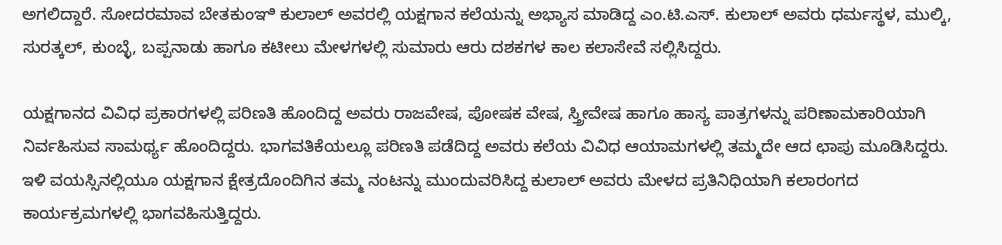ಅಗಲಿದ್ದಾರೆ. ಸೋದರಮಾವ ಬೇತಕುಂಞಿ ಕುಲಾಲ್ ಅವರಲ್ಲಿ ಯಕ್ಷಗಾನ ಕಲೆಯನ್ನು ಅಭ್ಯಾಸ ಮಾಡಿದ್ದ ಎಂ.ಟಿ.ಎಸ್. ಕುಲಾಲ್ ಅವರು ಧರ್ಮಸ್ಥಳ, ಮುಲ್ಕಿ, ಸುರತ್ಕಲ್, ಕುಂಬ್ಳೆ, ಬಪ್ಪನಾಡು ಹಾಗೂ ಕಟೀಲು ಮೇಳಗಳಲ್ಲಿ ಸುಮಾರು ಆರು ದಶಕಗಳ ಕಾಲ ಕಲಾಸೇವೆ ಸಲ್ಲಿಸಿದ್ದರು.

ಯಕ್ಷಗಾನದ ವಿವಿಧ ಪ್ರಕಾರಗಳಲ್ಲಿ ಪರಿಣತಿ ಹೊಂದಿದ್ದ ಅವರು ರಾಜವೇಷ, ಪೋಷಕ ವೇಷ, ಸ್ತ್ರೀವೇಷ ಹಾಗೂ ಹಾಸ್ಯ ಪಾತ್ರಗಳನ್ನು ಪರಿಣಾಮಕಾರಿಯಾಗಿ ನಿರ್ವಹಿಸುವ ಸಾಮರ್ಥ್ಯ ಹೊಂದಿದ್ದರು. ಭಾಗವತಿಕೆಯಲ್ಲೂ ಪರಿಣತಿ ಪಡೆದಿದ್ದ ಅವರು ಕಲೆಯ ವಿವಿಧ ಆಯಾಮಗಳಲ್ಲಿ ತಮ್ಮದೇ ಆದ ಛಾಪು ಮೂಡಿಸಿದ್ದರು. ಇಳಿ ವಯಸ್ಸಿನಲ್ಲಿಯೂ ಯಕ್ಷಗಾನ ಕ್ಷೇತ್ರದೊಂದಿಗಿನ ತಮ್ಮ ನಂಟನ್ನು ಮುಂದುವರಿಸಿದ್ದ ಕುಲಾಲ್ ಅವರು ಮೇಳದ ಪ್ರತಿನಿಧಿಯಾಗಿ ಕಲಾರಂಗದ ಕಾರ್ಯಕ್ರಮಗಳಲ್ಲಿ ಭಾಗವಹಿಸುತ್ತಿದ್ದರು.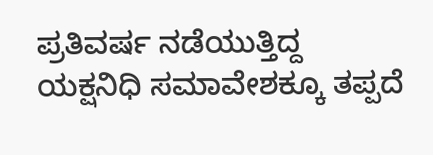ಪ್ರತಿವರ್ಷ ನಡೆಯುತ್ತಿದ್ದ ಯಕ್ಷನಿಧಿ ಸಮಾವೇಶಕ್ಕೂ ತಪ್ಪದೆ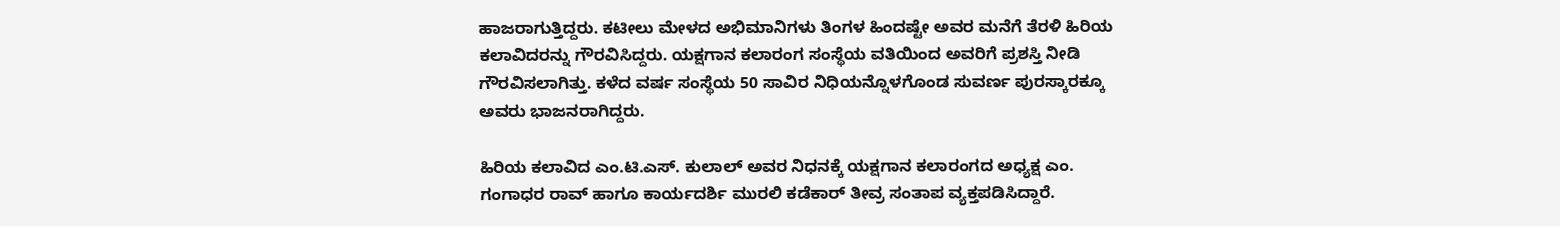ಹಾಜರಾಗುತ್ತಿದ್ದರು. ಕಟೀಲು ಮೇಳದ ಅಭಿಮಾನಿಗಳು ತಿಂಗಳ ಹಿಂದಷ್ಟೇ ಅವರ ಮನೆಗೆ ತೆರಳಿ ಹಿರಿಯ ಕಲಾವಿದರನ್ನು ಗೌರವಿಸಿದ್ದರು. ಯಕ್ಷಗಾನ ಕಲಾರಂಗ ಸಂಸ್ಥೆಯ ವತಿಯಿಂದ ಅವರಿಗೆ ಪ್ರಶಸ್ತಿ ನೀಡಿ ಗೌರವಿಸಲಾಗಿತ್ತು. ಕಳೆದ ವರ್ಷ ಸಂಸ್ಥೆಯ 50 ಸಾವಿರ ನಿಧಿಯನ್ನೊಳಗೊಂಡ ಸುವರ್ಣ ಪುರಸ್ಕಾರಕ್ಕೂ ಅವರು ಭಾಜನರಾಗಿದ್ದರು.

ಹಿರಿಯ ಕಲಾವಿದ ಎಂ.ಟಿ.ಎಸ್. ಕುಲಾಲ್ ಅವರ ನಿಧನಕ್ಕೆ ಯಕ್ಷಗಾನ ಕಲಾರಂಗದ ಅಧ್ಯಕ್ಷ ಎಂ. ಗಂಗಾಧರ ರಾವ್ ಹಾಗೂ ಕಾರ್ಯದರ್ಶಿ ಮುರಲಿ ಕಡೆಕಾರ್ ತೀವ್ರ ಸಂತಾಪ ವ್ಯಕ್ತಪಡಿಸಿದ್ದಾರೆ.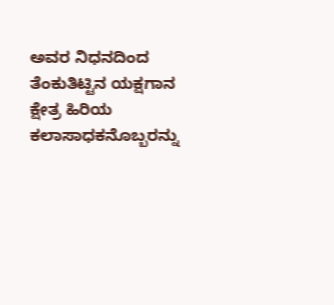ಅವರ ನಿಧನದಿಂದ ತೆಂಕುತಿಟ್ಟಿನ ಯಕ್ಷಗಾನ ಕ್ಷೇತ್ರ ಹಿರಿಯ ಕಲಾಸಾಧಕನೊಬ್ಬರನ್ನು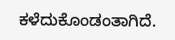ಕಳೆದುಕೊಂಡಂತಾಗಿದೆ.